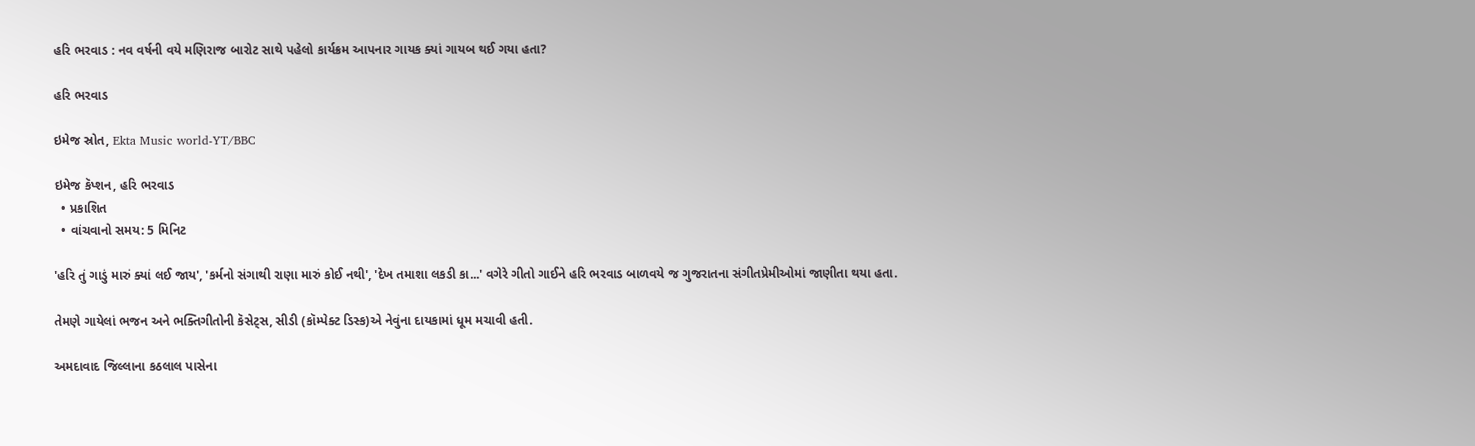હરિ ભરવાડ : નવ વર્ષની વયે મણિરાજ બારોટ સાથે પહેલો કાર્યક્રમ આપનાર ગાયક ક્યાં ગાયબ થઈ ગયા હતા?

હરિ ભરવાડ

ઇમેજ સ્રોત, Ekta Music world-YT/BBC

ઇમેજ કૅપ્શન, હરિ ભરવાડ
  • પ્રકાશિત
  • વાંચવાનો સમય: 5 મિનિટ

'હરિ તું ગાડું મારું ક્યાં લઈ જાય', 'કર્મનો સંગાથી રાણા મારું કોઈ નથી', 'દેખ તમાશા લકડી કા...' વગેરે ગીતો ગાઈને હરિ ભરવાડ બાળવયે જ ગુજરાતના સંગીતપ્રેમીઓમાં જાણીતા થયા હતા.

તેમણે ગાયેલાં ભજન અને ભક્તિગીતોની કૅસેટ્સ, સીડી (કૉમ્પેક્ટ ડિસ્ક)એ નેવુંના દાયકામાં ધૂમ મચાવી હતી.

અમદાવાદ જિલ્લાના કઠલાલ પાસેના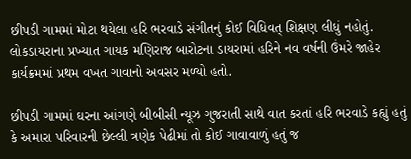છીપડી ગામમાં મોટા થયેલા હરિ ભરવાડે સંગીતનું કોઈ વિધિવત્ શિક્ષણ લીધું નહોતું. લોકડાયરાના પ્રખ્યાત ગાયક મણિરાજ બારોટના ડાયરામાં હરિને નવ વર્ષની ઉંમરે જાહેર કાર્યક્રમમાં પ્રથમ વખત ગાવાનો અવસર મળ્યો હતો.

છીપડી ગામમાં ઘરના આંગણે બીબીસી ન્યૂઝ ગુજરાતી સાથે વાત કરતાં હરિ ભરવાડે કહ્યું હતું કે અમારા પરિવારની છેલ્લી ત્રણેક પેઢીમાં તો કોઈ ગાવાવાળું હતું જ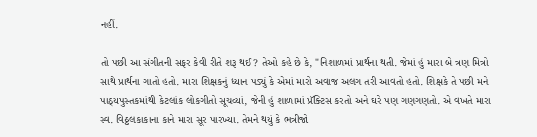નહીં.

તો પછી આ સંગીતની સફર કેવી રીતે શરૂ થઈ? તેઓ કહે છે કે, "નિશાળમાં પ્રાર્થના થતી. જેમાં હું મારા બે ત્રણ મિત્રો સાથે પ્રાર્થના ગાતો હતો. મારા શિક્ષકનું ધ્યાન પડ્યું કે એમાં મારો અવાજ અલગ તરી આવતો હતો. શિક્ષકે તે પછી મને પાઠ્યપુસ્તકમાંથી કેટલાંક લોકગીતો સૂચવ્યાં, જેની હું શાળામાં પ્રૅક્ટિસ કરતો અને ઘરે પણ ગણગણતો. એ વખતે મારા સ્વ. વિઠ્ઠલકાકાના કાને મારા સૂર પારખ્યા. તેમને થયું કે ભત્રીજો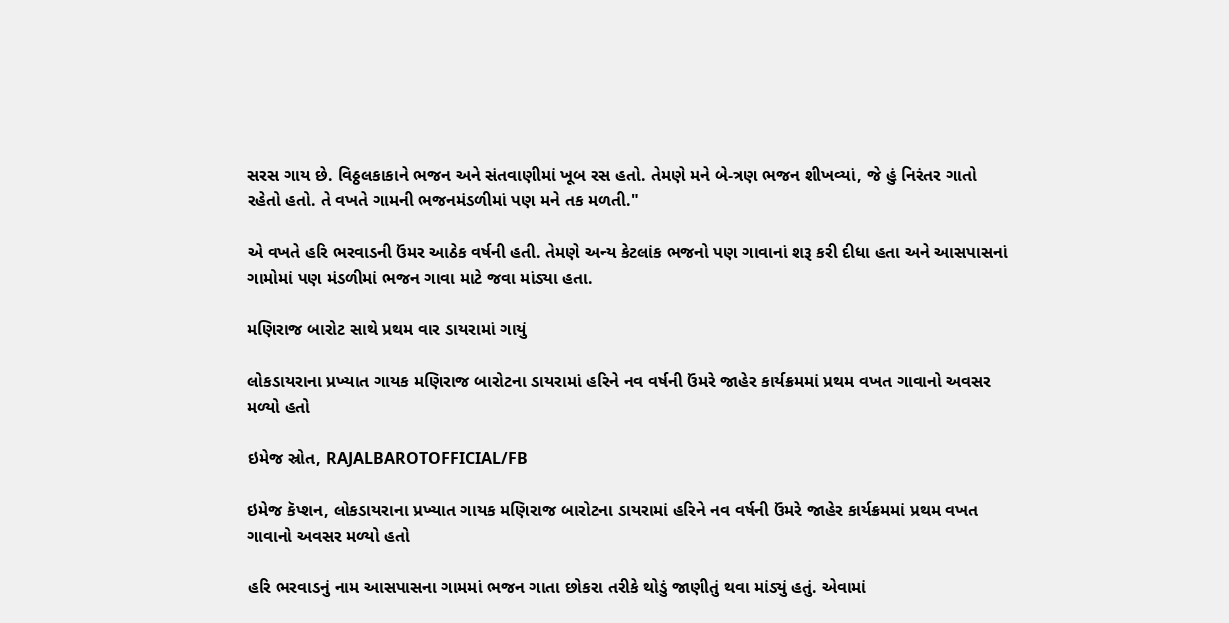સરસ ગાય છે. વિઠ્ઠલકાકાને ભજન અને સંતવાણીમાં ખૂબ રસ હતો. તેમણે મને બે-ત્રણ ભજન શીખવ્યાં, જે હું નિરંતર ગાતો રહેતો હતો. તે વખતે ગામની ભજનમંડળીમાં પણ મને તક મળતી."

એ વખતે હરિ ભરવાડની ઉંમર આઠેક વર્ષની હતી. તેમણે અન્ય કેટલાંક ભજનો પણ ગાવાનાં શરૂ કરી દીધા હતા અને આસપાસનાં ગામોમાં પણ મંડળીમાં ભજન ગાવા માટે જવા માંડ્યા હતા.

મણિરાજ બારોટ સાથે પ્રથમ વાર ડાયરામાં ગાયું

લોકડાયરાના પ્રખ્યાત ગાયક મણિરાજ બારોટના ડાયરામાં હરિને નવ વર્ષની ઉંમરે જાહેર કાર્યક્રમમાં પ્રથમ વખત ગાવાનો અવસર મળ્યો હતો

ઇમેજ સ્રોત, RAJALBAROTOFFICIAL/FB

ઇમેજ કૅપ્શન, લોકડાયરાના પ્રખ્યાત ગાયક મણિરાજ બારોટના ડાયરામાં હરિને નવ વર્ષની ઉંમરે જાહેર કાર્યક્રમમાં પ્રથમ વખત ગાવાનો અવસર મળ્યો હતો

હરિ ભરવાડનું નામ આસપાસના ગામમાં ભજન ગાતા છોકરા તરીકે થોડું જાણીતું થવા માંડ્યું હતું. એવામાં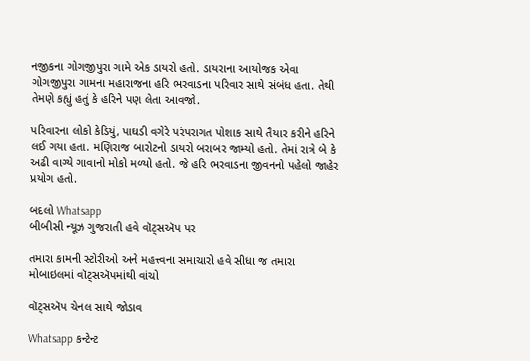નજીકના ગોગજીપુરા ગામે એક ડાયરો હતો. ડાયરાના આયોજક એવા ગોગજીપુરા ગામના મહારાજના હરિ ભરવાડના પરિવાર સાથે સંબંધ હતા. તેથી તેમણે કહ્યું હતું કે હરિને પણ લેતા આવજો.

પરિવારના લોકો કેડિયું, પાઘડી વગેરે પરંપરાગત પોશાક સાથે તૈયાર કરીને હરિને લઈ ગયા હતા. મણિરાજ બારોટનો ડાયરો બરાબર જામ્યો હતો. તેમાં રાત્રે બે કે અઢી વાગ્યે ગાવાનો મોકો મળ્યો હતો. જે હરિ ભરવાડના જીવનનો પહેલો જાહેર પ્રયોગ હતો.

બદલો Whatsapp
બીબીસી ન્યૂઝ ગુજરાતી હવે વૉટ્સઍપ પર

તમારા કામની સ્ટોરીઓ અને મહત્ત્વના સમાચારો હવે સીધા જ તમારા મોબાઇલમાં વૉટ્સઍપમાંથી વાંચો

વૉટ્સઍપ ચેનલ સાથે જોડાવ

Whatsapp કન્ટેન્ટ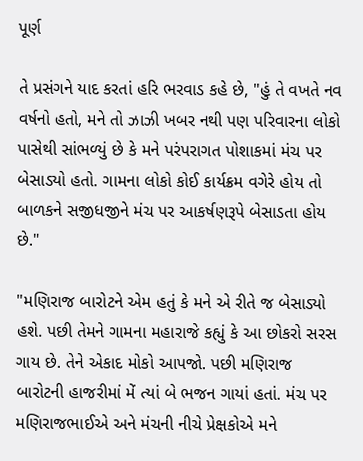પૂર્ણ

તે પ્રસંગને યાદ કરતાં હરિ ભરવાડ કહે છે, "હું તે વખતે નવ વર્ષનો હતો, મને તો ઝાઝી ખબર નથી પણ પરિવારના લોકો પાસેથી સાંભળ્યું છે કે મને પરંપરાગત પોશાકમાં મંચ પર બેસાડ્યો હતો. ગામના લોકો કોઈ કાર્યક્રમ વગેરે હોય તો બાળકને સજીધજીને મંચ પર આકર્ષણરૂપે બેસાડતા હોય છે."

"મણિરાજ બારોટને એમ હતું કે મને એ રીતે જ બેસાડ્યો હશે. પછી તેમને ગામના મહારાજે કહ્યું કે આ છોકરો સરસ ગાય છે. તેને એકાદ મોકો આપજો. પછી મણિરાજ બારોટની હાજરીમાં મેં ત્યાં બે ભજન ગાયાં હતાં. મંચ પર મણિરાજભાઈએ અને મંચની નીચે પ્રેક્ષકોએ મને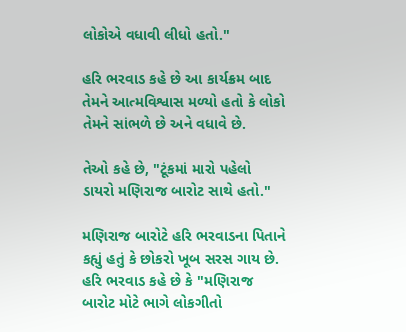લોકોએ વધાવી લીધો હતો."

હરિ ભરવાડ કહે છે આ કાર્યક્રમ બાદ તેમને આત્મવિશ્વાસ મળ્યો હતો કે લોકો તેમને સાંભળે છે અને વધાવે છે.

તેઓ કહે છે, "ટૂંકમાં મારો પહેલો ડાયરો મણિરાજ બારોટ સાથે હતો."

મણિરાજ બારોટે હરિ ભરવાડના પિતાને કહ્યું હતું કે છોકરો ખૂબ સરસ ગાય છે. હરિ ભરવાડ કહે છે કે "મણિરાજ બારોટ મોટે ભાગે લોકગીતો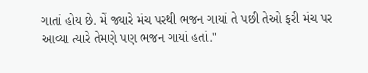ગાતાં હોય છે. મેં જ્યારે મંચ પરથી ભજન ગાયાં તે પછી તેઓ ફરી મંચ પર આવ્યા ત્યારે તેમણે પણ ભજન ગાયાં હતાં."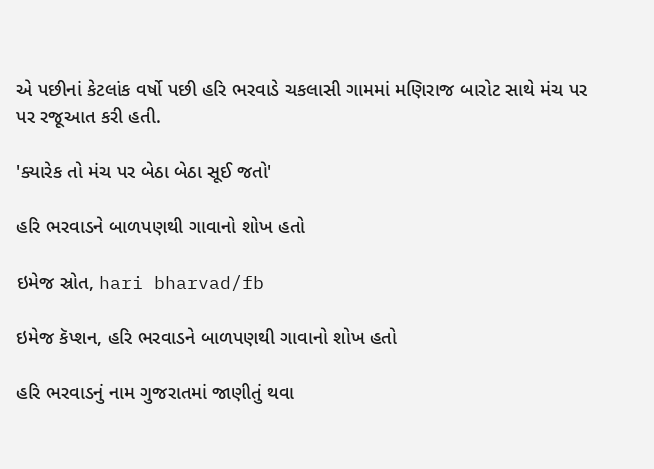એ પછીનાં કેટલાંક વર્ષો પછી હરિ ભરવાડે ચકલાસી ગામમાં મણિરાજ બારોટ સાથે મંચ પર પર રજૂઆત કરી હતી.

'ક્યારેક તો મંચ પર બેઠા બેઠા સૂઈ જતો'

હરિ ભરવાડને બાળપણથી ગાવાનો શોખ હતો

ઇમેજ સ્રોત, hari bharvad/fb

ઇમેજ કૅપ્શન, હરિ ભરવાડને બાળપણથી ગાવાનો શોખ હતો

હરિ ભરવાડનું નામ ગુજરાતમાં જાણીતું થવા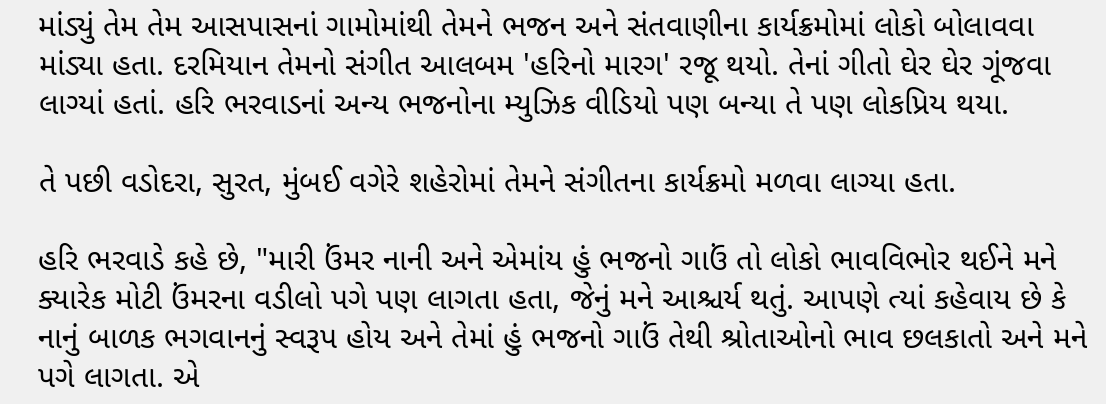માંડ્યું તેમ તેમ આસપાસનાં ગામોમાંથી તેમને ભજન અને સંતવાણીના કાર્યક્રમોમાં લોકો બોલાવવા માંડ્યા હતા. દરમિયાન તેમનો સંગીત આલબમ 'હરિનો મારગ' રજૂ થયો. તેનાં ગીતો ઘેર ઘેર ગૂંજવા લાગ્યાં હતાં. હરિ ભરવાડનાં અન્ય ભજનોના મ્યુઝિક વીડિયો પણ બન્યા તે પણ લોકપ્રિય થયા.

તે પછી વડોદરા, સુરત, મુંબઈ વગેરે શહેરોમાં તેમને સંગીતના કાર્યક્રમો મળવા લાગ્યા હતા.

હરિ ભરવાડે કહે છે, "મારી ઉંમર નાની અને એમાંય હું ભજનો ગાઉં તો લોકો ભાવવિભોર થઈને મને ક્યારેક મોટી ઉંમરના વડીલો પગે પણ લાગતા હતા, જેનું મને આશ્ચર્ય થતું. આપણે ત્યાં કહેવાય છે કે નાનું બાળક ભગવાનનું સ્વરૂપ હોય અને તેમાં હું ભજનો ગાઉં તેથી શ્રોતાઓનો ભાવ છલકાતો અને મને પગે લાગતા. એ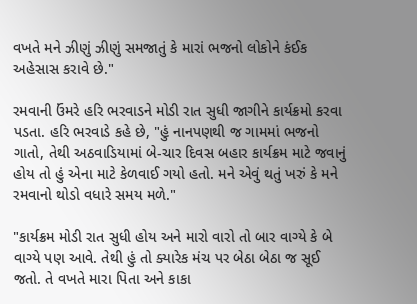વખતે મને ઝીણું ઝીણું સમજાતું કે મારાં ભજનો લોકોને કંઈક અહેસાસ કરાવે છે."

રમવાની ઉંમરે હરિ ભરવાડને મોડી રાત સુધી જાગીને કાર્યક્રમો કરવા પડતા. હરિ ભરવાડે કહે છે, "હું નાનપણથી જ ગામમાં ભજનો ગાતો, તેથી અઠવાડિયામાં બે-ચાર દિવસ બહાર કાર્યક્રમ માટે જવાનું હોય તો હું એના માટે કેળવાઈ ગયો હતો. મને એવું થતું ખરું કે મને રમવાનો થોડો વધારે સમય મળે."

"કાર્યક્રમ મોડી રાત સુધી હોય અને મારો વારો તો બાર વાગ્યે કે બે વાગ્યે પણ આવે. તેથી હું તો ક્યારેક મંચ પર બેઠા બેઠા જ સૂઈ જતો. તે વખતે મારા પિતા અને કાકા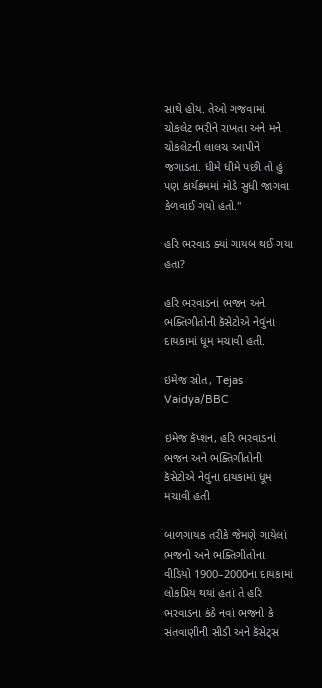સાથે હોય. તેઓ ગજવામાં ચોકલેટ ભરીને રાખતા અને મને ચોકલેટની લાલચ આપીને જગાડતા. ધીમે ધીમે પછી તો હું પણ કાર્યક્રમમાં મોડે સુધી જાગવા કેળવાઈ ગયો હતો."

હરિ ભરવાડ ક્યાં ગાયબ થઈ ગયા હતા?

હરિ ભરવાડનાં ભજન અને ભક્તિગીતોની કૅસેટોએ નેવુંના દાયકામાં ધૂમ મચાવી હતી.

ઇમેજ સ્રોત, Tejas Vaidya/BBC

ઇમેજ કૅપ્શન, હરિ ભરવાડનાં ભજન અને ભક્તિગીતોની કૅસેટોએ નેવુંના દાયકામાં ધૂમ મચાવી હતી

બાળગાયક તરીકે જેમણે ગાયેલાં ભજનો અને ભક્તિગીતોના વીડિયો 1900–2000ના દાયકામાં લોકપ્રિય થયાં હતાં તે હરિ ભરવાડના કંઠે નવાં ભજનો કે સંતવાણીની સીડી અને કૅસેટ્સ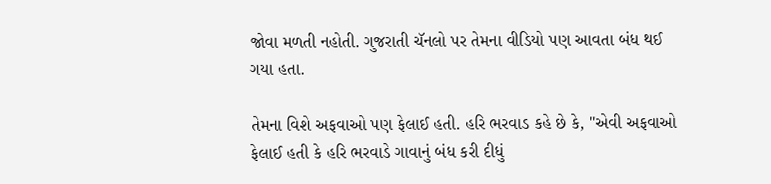જોવા મળતી નહોતી. ગુજરાતી ચૅનલો પર તેમના વીડિયો પણ આવતા બંધ થઈ ગયા હતા.

તેમના વિશે અફવાઓ પણ ફેલાઈ હતી. હરિ ભરવાડ કહે છે કે, "એવી અફવાઓ ફેલાઈ હતી કે હરિ ભરવાડે ગાવાનું બંધ કરી દીધું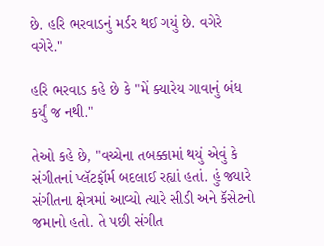છે. હરિ ભરવાડનું મર્ડર થઈ ગયું છે. વગેરે વગેરે."

હરિ ભરવાડ કહે છે કે "મેં ક્યારેય ગાવાનું બંધ કર્યું જ નથી."

તેઓ કહે છે, "વચ્ચેના તબક્કામાં થયું એવું કે સંગીતનાં પ્લૅટફૉર્મ બદલાઈ રહ્યાં હતાં. હું જ્યારે સંગીતના ક્ષેત્રમાં આવ્યો ત્યારે સીડી અને કૅસેટનો જમાનો હતો. તે પછી સંગીત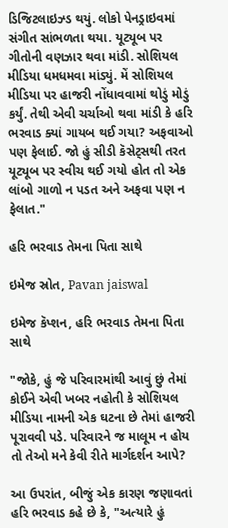ડિજિટલાઇઝ્ડ થયું. લોકો પેનડ્રાઇવમાં સંગીત સાંભળતા થયા. યૂટ્યૂબ પર ગીતોની વણઝાર થવા માંડી. સોશિયલ મીડિયા ધમધમવા માંડ્યું. મેં સોશિયલ મીડિયા પર હાજરી નોંધાવવામાં થોડું મોડું કર્યું. તેથી એવી ચર્ચાઓ થવા માંડી કે હરિ ભરવાડ ક્યાં ગાયબ થઈ ગયા? અફવાઓ પણ ફેલાઈ. જો હું સીડી કૅસેટ્સથી તરત યૂટ્યૂબ પર સ્વીચ થઈ ગયો હોત તો એક લાંબો ગાળો ન પડત અને અફવા પણ ન ફેલાત."

હરિ ભરવાડ તેમના પિતા સાથે

ઇમેજ સ્રોત, Pavan jaiswal

ઇમેજ કૅપ્શન, હરિ ભરવાડ તેમના પિતા સાથે

"જોકે, હું જે પરિવારમાંથી આવું છું તેમાં કોઈને એવી ખબર નહોતી કે સોશિયલ મીડિયા નામની એક ઘટના છે તેમાં હાજરી પૂરાવવી પડે. પરિવારને જ માલૂમ ન હોય તો તેઓ મને કેવી રીતે માર્ગદર્શન આપે?

આ ઉપરાંત, બીજું એક કારણ જણાવતાં હરિ ભરવાડ કહે છે કે, "અત્યારે હું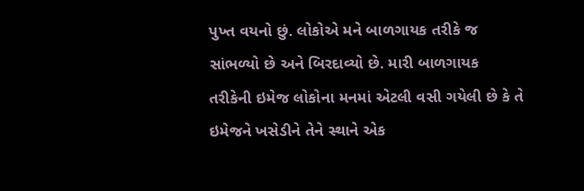પુખ્ત વયનો છું. લોકોએ મને બાળગાયક તરીકે જ સાંભળ્યો છે અને બિરદાવ્યો છે. મારી બાળગાયક તરીકેની ઇમેજ લોકોના મનમાં એટલી વસી ગયેલી છે કે તે ઇમેજને ખસેડીને તેને સ્થાને એક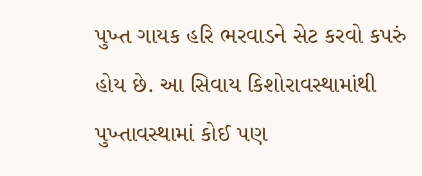પુખ્ત ગાયક હરિ ભરવાડને સેટ કરવો કપરું હોય છે. આ સિવાય કિશોરાવસ્થામાંથી પુખ્તાવસ્થામાં કોઈ પણ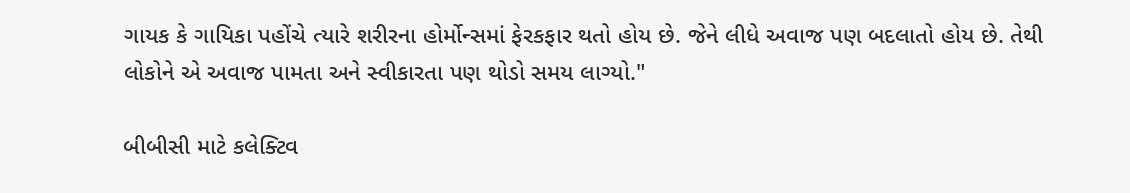ગાયક કે ગાયિકા પહોંચે ત્યારે શરીરના હોર્મોન્સમાં ફેરકફાર થતો હોય છે. જેને લીધે અવાજ પણ બદલાતો હોય છે. તેથી લોકોને એ અવાજ પામતા અને સ્વીકારતા પણ થોડો સમય લાગ્યો."

બીબીસી માટે કલેક્ટિવ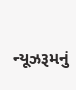ન્યૂઝરૂમનું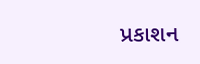પ્રકાશન